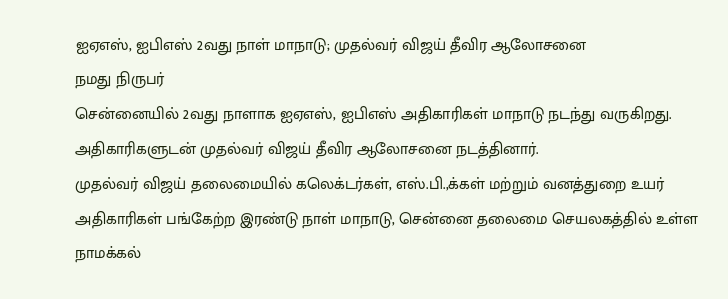ஐஏஎஸ், ஐபிஎஸ் 2வது நாள் மாநாடு; முதல்வர் விஜய் தீவிர ஆலோசனை
நமது நிருபர்
சென்னையில் 2வது நாளாக ஐஏஎஸ், ஐபிஎஸ் அதிகாரிகள் மாநாடு நடந்து வருகிறது. அதிகாரிகளுடன் முதல்வர் விஜய் தீவிர ஆலோசனை நடத்தினார்.
முதல்வர் விஜய் தலைமையில் கலெக்டர்கள், எஸ்.பி.,க்கள் மற்றும் வனத்துறை உயர் அதிகாரிகள் பங்கேற்ற இரண்டு நாள் மாநாடு, சென்னை தலைமை செயலகத்தில் உள்ள நாமக்கல்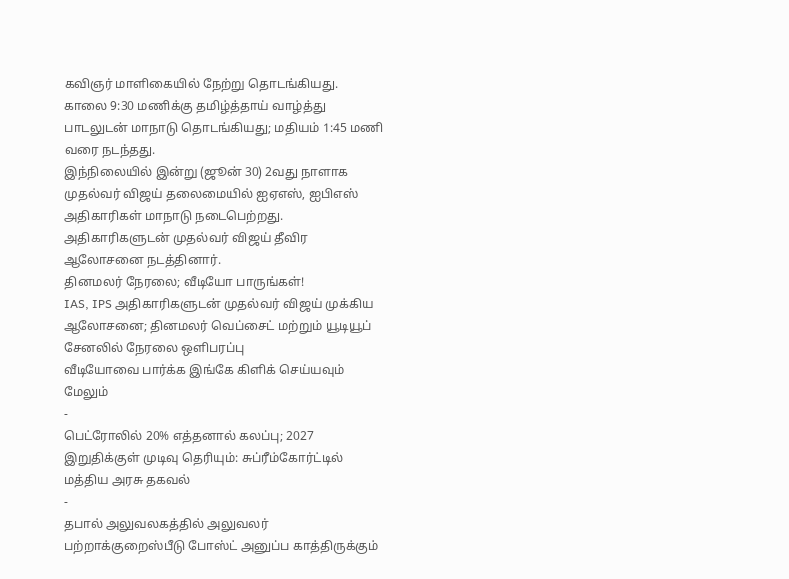கவிஞர் மாளிகையில் நேற்று தொடங்கியது. காலை 9:30 மணிக்கு தமிழ்த்தாய் வாழ்த்து பாடலுடன் மாநாடு தொடங்கியது; மதியம் 1:45 மணி வரை நடந்தது.
இந்நிலையில் இன்று (ஜூன் 30) 2வது நாளாக முதல்வர் விஜய் தலைமையில் ஐஏஎஸ், ஐபிஎஸ் அதிகாரிகள் மாநாடு நடைபெற்றது. அதிகாரிகளுடன் முதல்வர் விஜய் தீவிர ஆலோசனை நடத்தினார்.
தினமலர் நேரலை; வீடியோ பாருங்கள்!
IAS, IPS அதிகாரிகளுடன் முதல்வர் விஜய் முக்கிய ஆலோசனை; தினமலர் வெப்சைட் மற்றும் யூடியூப் சேனலில் நேரலை ஒளிபரப்பு
வீடியோவை பார்க்க இங்கே கிளிக் செய்யவும்
மேலும்
-
பெட்ரோலில் 20% எத்தனால் கலப்பு; 2027 இறுதிக்குள் முடிவு தெரியும்: சுப்ரீம்கோர்ட்டில் மத்திய அரசு தகவல்
-
தபால் அலுவலகத்தில் அலுவலர் பற்றாக்குறைஸ்பீடு போஸ்ட் அனுப்ப காத்திருக்கும்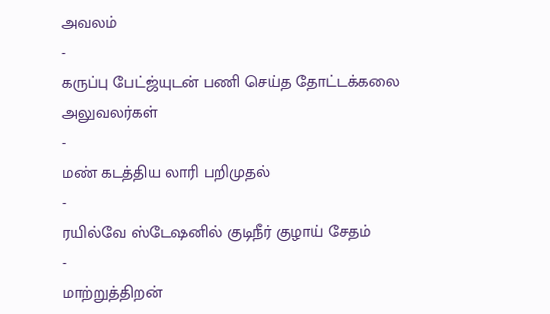அவலம்
-
கருப்பு பேட்ஜ்யுடன் பணி செய்த தோட்டக்கலை அலுவலர்கள்
-
மண் கடத்திய லாரி பறிமுதல்
-
ரயில்வே ஸ்டேஷனில் குடிநீர் குழாய் சேதம்
-
மாற்றுத்திறன்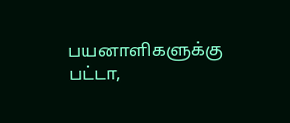பயனாளிகளுக்கு பட்டா,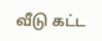வீடு கட்ட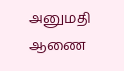அனுமதி ஆணை